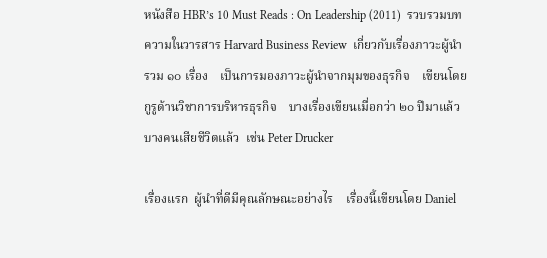หนังสือ HBR’s 10 Must Reads : On Leadership (2011)  รวบรวมบทความในวารสาร Harvard Business Review  เกี่ยวกับเรื่องภาวะผู้นำ  รวม ๑๐ เรื่อง    เป็นการมองภาวะผู้นำจากมุมของธุรกิจ    เขียนโดยกูรูด้านวิชาการบริหารธุรกิจ    บางเรื่องเขียนเมื่อกว่า ๒๐ ปีมาแล้ว     บางคนเสียชีวิตแล้ว  เช่น Peter Drucker

เรื่องแรก  ผู้นำที่ดีมีคุณลักษณะอย่างไร    เรื่องนี้เขียนโดย Daniel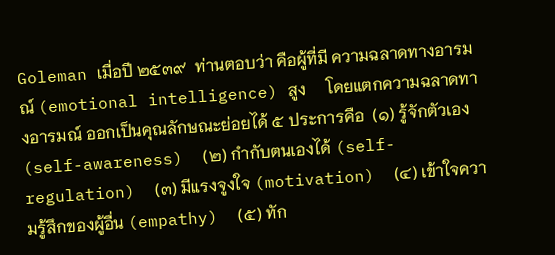Goleman เมื่อปี ๒๕๓๙  ท่านตอบว่า คือผู้ที่มี ความฉลาดทางอารมณ์ (emotional intelligence) สูง     โดยแตกความฉลาดทางอารมณ์ ออกเป็นคุณลักษณะย่อยได้ ๕ ประการคือ  (๑) รู้จักตัวเอง (self-awareness)  (๒) กำกับตนเองได้ (self-regulation)  (๓) มีแรงจูงใจ (motivation)  (๔) เข้าใจความรู้สึกของผู้อื่น (empathy)  (๕) ทัก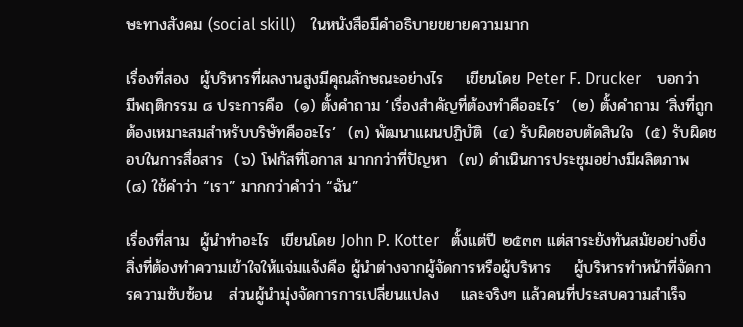ษะทางสังคม (social skill)    ในหนังสือมีคำอธิบายขยายความมาก

เรื่องที่สอง  ผู้บริหารที่ผลงานสูงมีคุณลักษณะอย่างไร    เขียนโดย Peter F. Drucker    บอกว่ามีพฤติกรรม ๘ ประการคือ  (๑) ตั้งคำถาม ‘เรื่องสำคัญที่ต้องทำคืออะไร’  (๒) ตั้งคำถาม ‘สิ่งที่ถูกต้องเหมาะสมสำหรับบริษัทคืออะไร’  (๓) พัฒนาแผนปฏิบัติ  (๔) รับผิดชอบตัดสินใจ  (๕) รับผิดชอบในการสื่อสาร  (๖) โฟกัสที่โอกาส มากกว่าที่ปัญหา  (๗) ดำเนินการประชุมอย่างมีผลิตภาพ  (๘) ใช้คำว่า “เรา” มากกว่าคำว่า “ฉัน”

เรื่องที่สาม  ผู้นำทำอะไร  เขียนโดย John P. Kotter   ตั้งแต่ปี ๒๕๓๓ แต่สาระยังทันสมัยอย่างยิ่ง    สิ่งที่ต้องทำความเข้าใจให้แจ่มแจ้งคือ ผู้นำต่างจากผู้จัดการหรือผู้บริหาร    ผู้บริหารทำหน้าที่จัดการความซับซ้อน   ส่วนผู้นำมุ่งจัดการการเปลี่ยนแปลง    และจริงๆ แล้วคนที่ประสบความสำเร็จ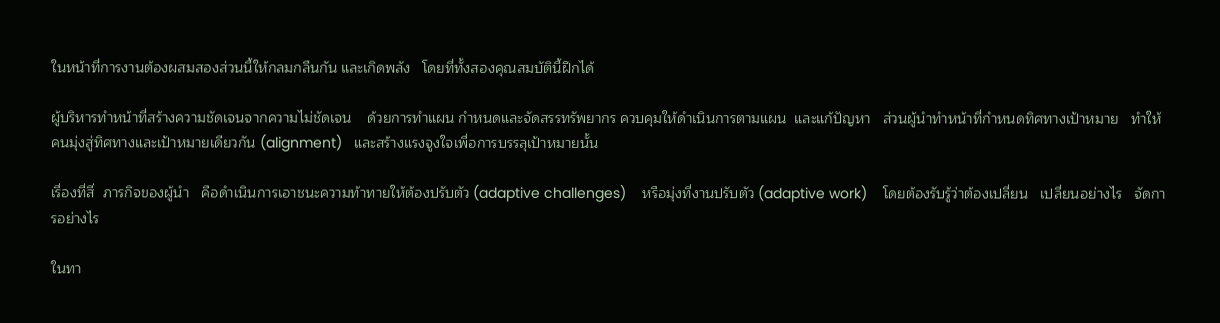ในหน้าที่การงานต้องผสมสองส่วนนี้ให้กลมกลืนกัน และเกิดพลัง   โดยที่ทั้งสองคุณสมบัตินี้ฝึกได้

ผู้บริหารทำหน้าที่สร้างความชัดเจนจากความไม่ชัดเจน    ด้วยการทำแผน กำหนดและจัดสรรทรัพยากร ควบคุมให้ดำเนินการตามแผน  และแก้ปัญหา   ส่วนผู้นำทำหน้าที่กำหนดทิศทางเป้าหมาย   ทำให้คนมุ่งสู่ทิศทางและเป้าหมายเดียวกัน (alignment)   และสร้างแรงจูงใจเพื่อการบรรลุเป้าหมายนั้น

เรื่องที่สี่  ภารกิจของผู้นำ   คือดำเนินการเอาชนะความท้าทายให้ต้องปรับตัว (adaptive challenges)    หรือมุ่งที่งานปรับตัว (adaptive work)    โดยต้องรับรู้ว่าต้องเปลี่ยน   เปลี่ยนอย่างไร   จัดการอย่างไร

ในทา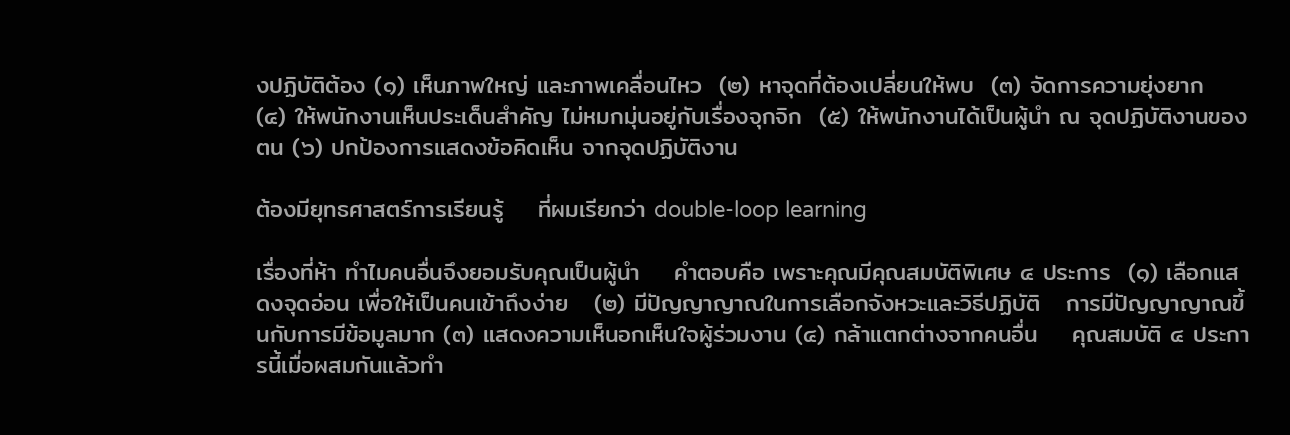งปฏิบัติต้อง (๑) เห็นภาพใหญ่ และภาพเคลื่อนไหว  (๒) หาจุดที่ต้องเปลี่ยนให้พบ  (๓) จัดการความยุ่งยาก  (๔) ให้พนักงานเห็นประเด็นสำคัญ ไม่หมกมุ่นอยู่กับเรื่องจุกจิก  (๕) ให้พนักงานได้เป็นผู้นำ ณ จุดปฏิบัติงานของตน (๖) ปกป้องการแสดงข้อคิดเห็น จากจุดปฏิบัติงาน

ต้องมียุทธศาสตร์การเรียนรู้    ที่ผมเรียกว่า double-loop learning

เรื่องที่ห้า ทำไมคนอื่นจึงยอมรับคุณเป็นผู้นำ    คำตอบคือ เพราะคุณมีคุณสมบัติพิเศษ ๔ ประการ  (๑) เลือกแสดงจุดอ่อน เพื่อให้เป็นคนเข้าถึงง่าย   (๒) มีปัญญาญาณในการเลือกจังหวะและวิธีปฏิบัติ   การมีปัญญาญาณขึ้นกับการมีข้อมูลมาก (๓) แสดงความเห็นอกเห็นใจผู้ร่วมงาน (๔) กล้าแตกต่างจากคนอื่น    คุณสมบัติ ๔ ประการนี้เมื่อผสมกันแล้วทำ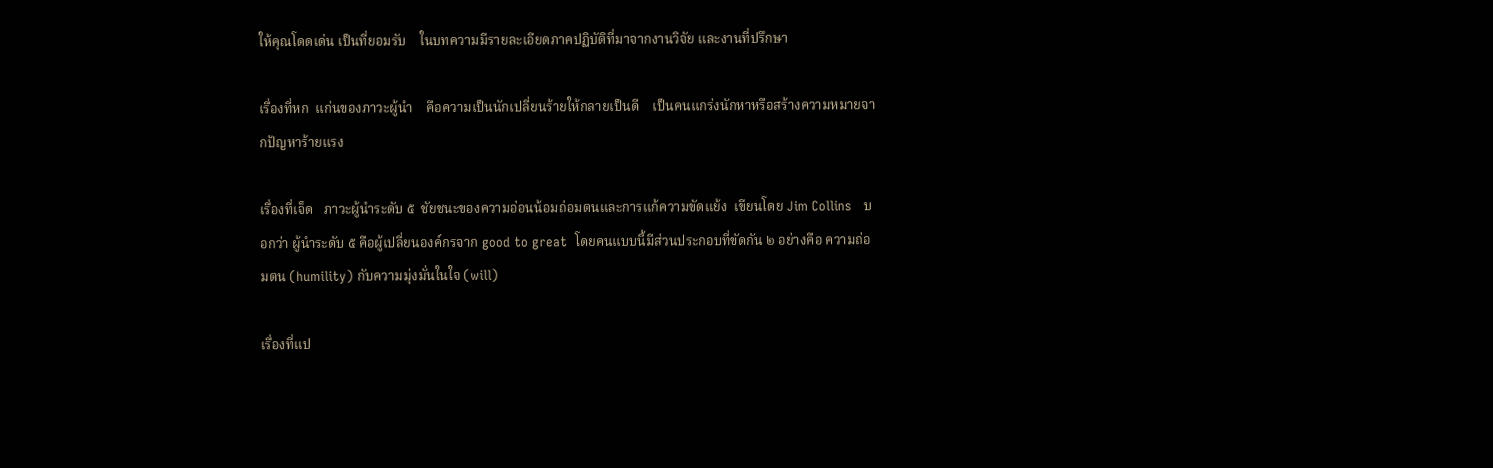ให้คุณโดดเด่น เป็นที่ยอมรับ    ในบทความมีรายละเอียดภาคปฏิบัติที่มาจากงานวิจัย และงานที่ปรึกษา

เรื่องที่หก  แก่นของภาวะผู้นำ    คือความเป็นนักเปลี่ยนร้ายให้กลายเป็นดี    เป็นคนแกร่งนักหาหรือสร้างความหมายจากปัญหาร้ายแรง

เรื่องที่เจ็ด   ภาวะผู้นำระดับ ๕  ชัยชนะของความอ่อนน้อมถ่อมตนและการแก้ความขัดแย้ง  เขียนโดย Jim Collins   บอกว่า ผู้นำระดับ ๕ คือผู้เปลี่ยนองค์กรจาก good to great  โดยคนแบบนี้มีส่วนประกอบที่ขัดกัน ๒ อย่างคือ ความถ่อมตน (humility) กับความมุ่งมั่นในใจ (will)

เรื่องที่แป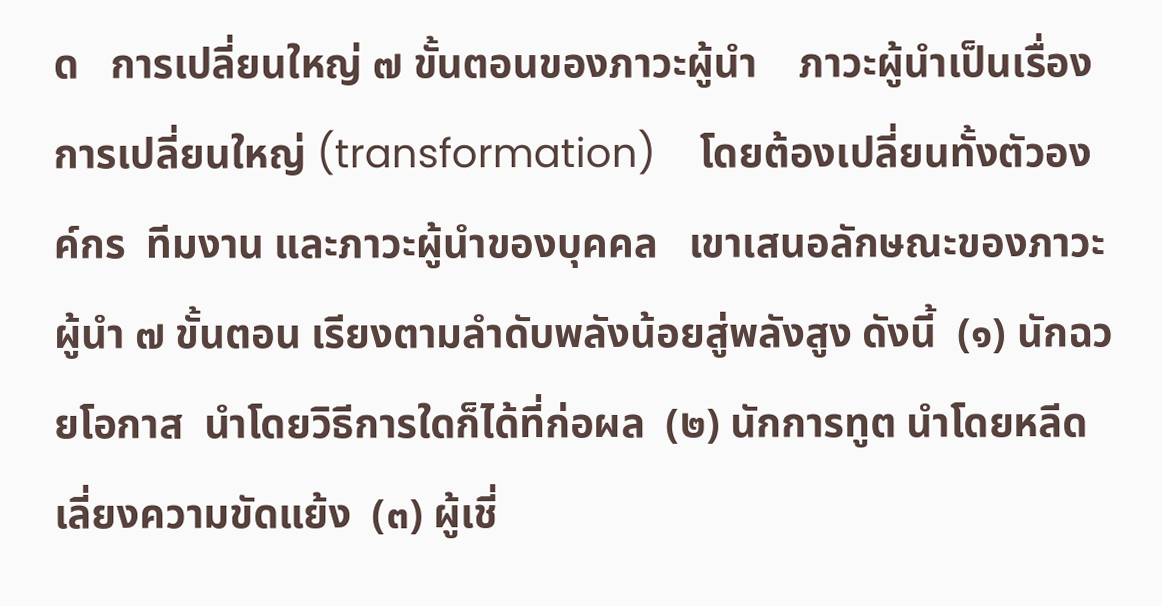ด   การเปลี่ยนใหญ่ ๗ ขั้นตอนของภาวะผู้นำ    ภาวะผู้นำเป็นเรื่องการเปลี่ยนใหญ่ (transformation)    โดยต้องเปลี่ยนทั้งตัวองค์กร  ทีมงาน และภาวะผู้นำของบุคคล   เขาเสนอลักษณะของภาวะผู้นำ ๗ ขั้นตอน เรียงตามลำดับพลังน้อยสู่พลังสูง ดังนี้  (๑) นักฉวยโอกาส  นำโดยวิธีการใดก็ได้ที่ก่อผล  (๒) นักการทูต นำโดยหลีดเลี่ยงความขัดแย้ง  (๓) ผู้เชี่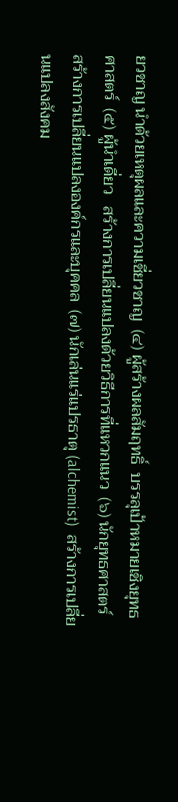ยวชาญ นำด้วยเหตุผลและความเชี่ยวชาญ  (๔) ผู้สร้างผลสัมฤทธิ์  บรรลุเป้าหมายเชิงยุทธศาสตร์  (๕) ผู้นำเดี่ยว   สร้างการเปลี่ยนแปลงด้วยวิธีการที่แหวกแนว  (๖) นักยุทธศาสตร์   สร้างการเปลี่ยนแปลงองค์กรและบุคคล  (๗) นักเล่นแร่แปรธาตุ (alchemist)  สร้างการเปลี่ยนแปลงสังคม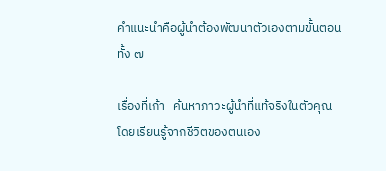คำแนะนำคือผู้นำต้องพัฒนาตัวเองตามขั้นตอนทั้ง ๗

เรื่องที่เก้า   ค้นหาภาวะผู้นำที่แท้จริงในตัวคุณ     โดยเรียนรู้จากชีวิตของตนเอง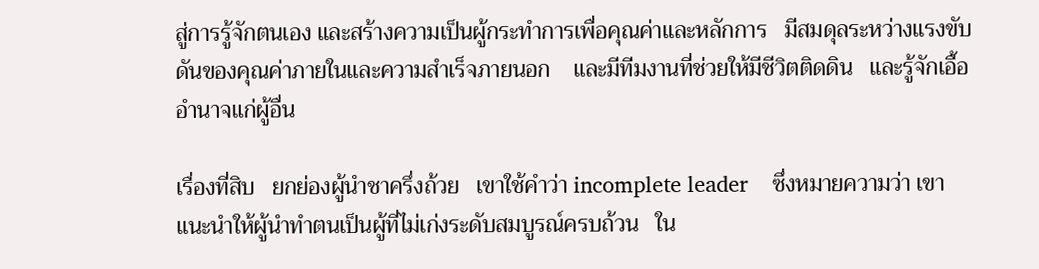สู่การรู้จักตนเอง และสร้างความเป็นผู้กระทำการเพื่อคุณค่าและหลักการ   มีสมดุลระหว่างแรงขับดันของคุณค่าภายในและความสำเร็จภายนอก    และมีทีมงานที่ช่วยให้มีชีวิตติดดิน   และรู้จักเอื้ออำนาจแก่ผู้อื่น

เรื่องที่สิบ   ยกย่องผู้นำชาครึ่งถ้วย   เขาใช้คำว่า incomplete leader    ซึ่งหมายความว่า เขาแนะนำให้ผู้นำทำตนเป็นผู้ที่ไม่เก่งระดับสมบูรณ์ครบถ้วน   ใน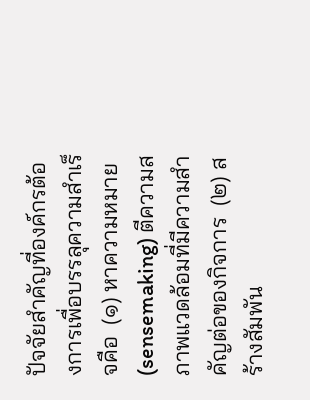ปัจจัยสำคัญที่องค์กรต้องการเพื่อบรรลุความสำเร็จคือ  (๑) หาความหมาย (sensemaking) ตีความสภาพแวดล้อมที่มีความสำคัญต่อของกิจการ  (๒) สร้างสัมพัน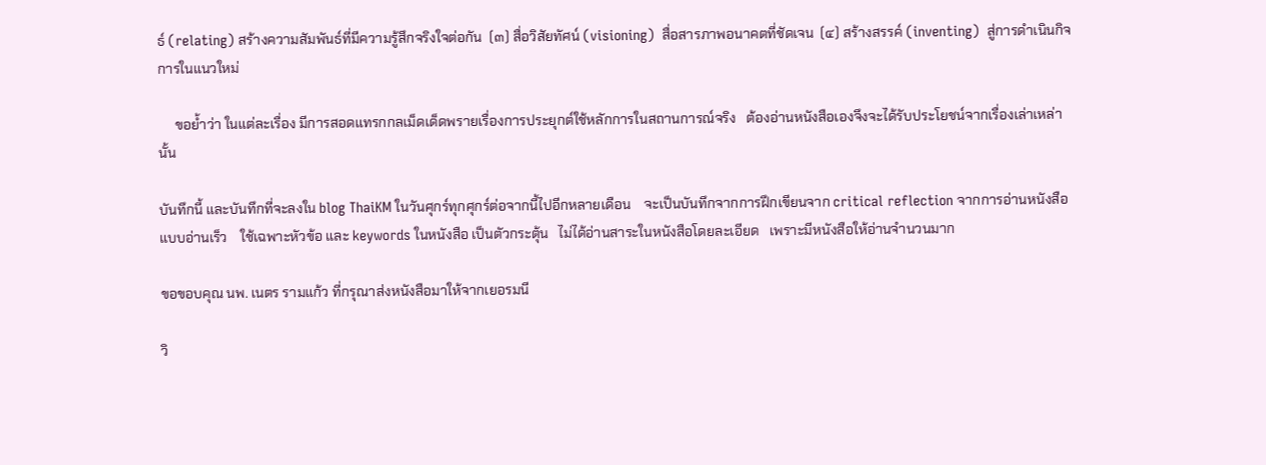ธ์ (relating) สร้างความสัมพันธ์ที่มีความรู้สึกจริงใจต่อกัน  (๓) สื่อวิสัยทัศน์ (visioning)  สื่อสารภาพอนาคตที่ชัดเจน  (๔) สร้างสรรค์ (inventing)  สู่การดำเนินกิจการในแนวใหม่

     ขอย้ำว่า ในแต่ละเรื่อง มีการสอดแทรกกลเม็ดเด็ดพรายเรื่องการประยุกต์ใช้หลักการในสถานการณ์จริง   ต้องอ่านหนังสือเองจึงจะได้รับประโยชน์จากเรื่องเล่าเหล่านั้น

บันทึกนี้ และบันทึกที่จะลงใน blog ThaiKM ในวันศุกร์ทุกศุกร์ต่อจากนี้ไปอีกหลายเดือน    จะเป็นบันทึกจากการฝึกเขียนจาก critical reflection จากการอ่านหนังสือแบบอ่านเร็ว    ใช้เฉพาะหัวข้อ และ keywords ในหนังสือ เป็นตัวกระตุ้น   ไม่ได้อ่านสาระในหนังสือโดยละเอียด   เพราะมีหนังสือให้อ่านจำนวนมาก

ขอขอบคุณ นพ. เนตร รามแก้ว ที่กรุณาส่งหนังสือมาให้จากเยอรมนี

วิ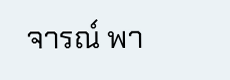จารณ์ พา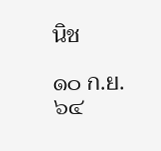นิช

๑๐ ก.ย. ๖๔